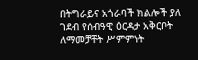በትግራይና አጎራባች ክልሎች ያለ ገደብ የሰብዓዊ ዕርዳታ አቅርቦት ለማመቻቸት ሥምምነት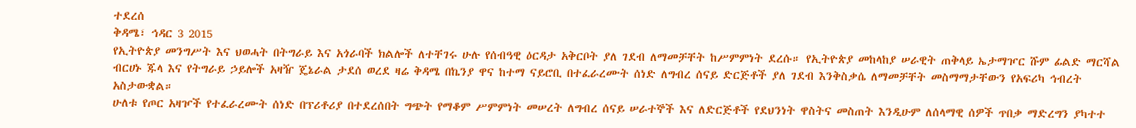ተደረሰ
ቅዳሜ፣ ኅዳር 3 2015
የኢትዮጵያ መንግሥት እና ህወሓት በትግራይ እና አጎራባች ክልሎች ለተቸገሩ ሁሉ የሰብዓዊ ዕርዳታ አቅርቦት ያለ ገደብ ለማመቻቸት ከሥምምነት ደረሱ። የኢትዮጵያ መከላከያ ሠራዊት ጠቅላይ ኤታማዦር ሹም ፊልድ ማርሻል ብርሀኑ ጁላ እና የትግራይ ኃይሎች አዛዥ ጄኔራል ታደሰ ወረደ ዛሬ ቅዳሜ በኬንያ ዋና ከተማ ናይሮቢ በተፈራረሙት ሰነድ ለግብረ ሰናይ ድርጅቶች ያለ ገደብ እንቅስቃሴ ለማመቻቸት መስማማታቸውን የአፍሪካ ኅብረት አስታውቋል።
ሁለቱ የጦር አዛዦች የተፈራረሙት ሰነድ በፕሪቶሪያ በተደረሰበት ግጭት የማቆም ሥምምነት መሠረት ለግብረ ሰናይ ሠራተኞች እና ለድርጅቶች የደህንነት ዋስትና መስጠት እንዲሁም ለሰላማዊ ሰዎች ጥበቃ ማድረግን ያካተተ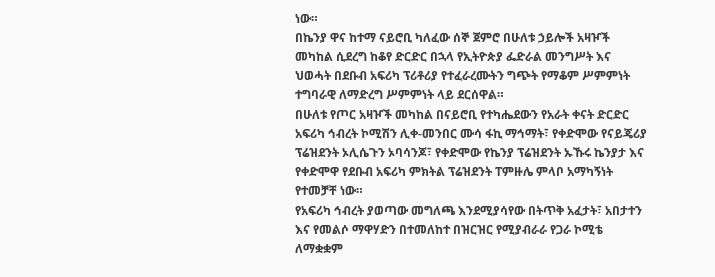ነው።
በኬንያ ዋና ከተማ ናይሮቢ ካለፈው ሰኞ ጀምሮ በሁለቱ ኃይሎች አዛዦች መካከል ሲደረግ ከቆየ ድርድር በኋላ የኢትዮጵያ ፌድራል መንግሥት እና ህወሓት በደቡብ አፍሪካ ፕሪቶሪያ የተፈራረሙትን ግጭት የማቆም ሥምምነት ተግባራዊ ለማድረግ ሥምምነት ላይ ደርሰዋል።
በሁለቱ የጦር አዛዦች መካከል በናይሮቢ የተካሔደውን የአራት ቀናት ድርድር አፍሪካ ኅብረት ኮሚሽን ሊቀ-መንበር ሙሳ ፋኪ ማኅማት፣ የቀድሞው የናይጄሪያ ፕሬዝደንት ኦሊሴጉን ኦባሳንጆ፣ የቀድሞው የኬንያ ፕሬዝደንት ኡኹሩ ኬንያታ እና የቀድሞዋ የደቡብ አፍሪካ ምክትል ፕሬዝደንት ፐምዙሌ ምላቦ አማካኝነት የተመቻቸ ነው።
የአፍሪካ ኅብረት ያወጣው መግለጫ እንደሚያሳየው በትጥቅ አፈታት፣ አበታተን እና የመልሶ ማዋሃድን በተመለከተ በዝርዝር የሚያብራራ የጋራ ኮሚቴ ለማቋቋም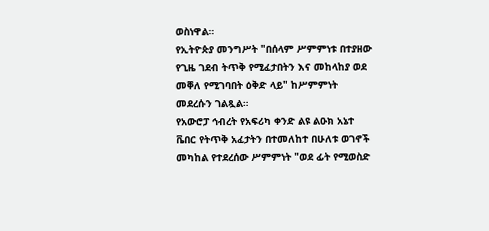ወስነዋል።
የኢትዮጵያ መንግሥት "በሰላም ሥምምነቱ በተያዘው የጊዜ ገደብ ትጥቅ የሚፈታበትን እና መከላከያ ወደ መቐለ የሚገባበት ዕቅድ ላይ" ከሥምምነት መደረሱን ገልጿል።
የአውሮፓ ኅብረት የአፍሪካ ቀንድ ልዩ ልዑክ አኔተ ቬበር የትጥቅ አፈታትን በተመለከተ በሁለቱ ወገኖች መካከል የተደረሰው ሥምምነት "ወደ ፊት የሚወስድ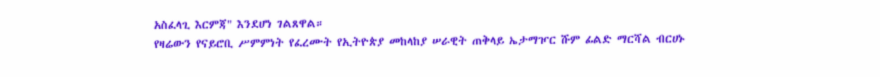አስፈላጊ እርምጃ" እንደሆነ ገልጸዋል።
የዛሬውን የናይሮቢ ሥምምነት የፈረሙት የኢትዮጵያ መከላከያ ሠራዊት ጠቅላይ ኤታማዦር ሹም ፊልድ ማርሻል ብርሀኑ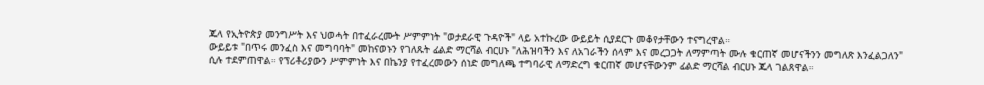ጁላ የኢትዮጵያ መንግሥት እና ህወሓት በተፈራረሙት ሥምምነት "ወታደራዊ ጉዳዮች" ላይ አተኩረው ውይይት ሲያደርጉ መቆየታቸውን ተናግረዋል።
ውይይቱ "በጥሩ መንፈስ እና መግባባት" መከናወኑን የገለጹት ፊልድ ማርሻል ብርሀኑ "ለሕዝባችን እና ለአገራችን ሰላም እና መረጋጋት ለማምጣት ሙሉ ቁርጠኛ መሆናችንን መግለጽ እንፈልጋለን" ሲሉ ተደምጠዋል። የፕሪቶሪያውን ሥምምነት እና በኬንያ የተፈረመውን ሰነድ መግለጫ ተግባራዊ ለማድረግ ቁርጠኛ መሆናቸውንም ፊልድ ማርሻል ብርሀኑ ጁላ ገልጸዋል።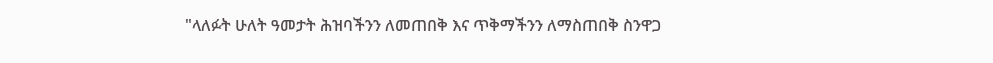"ላለፉት ሁለት ዓመታት ሕዝባችንን ለመጠበቅ እና ጥቅማችንን ለማስጠበቅ ስንዋጋ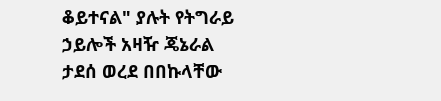ቆይተናል" ያሉት የትግራይ ኃይሎች አዛዥ ጄኔራል ታደሰ ወረደ በበኩላቸው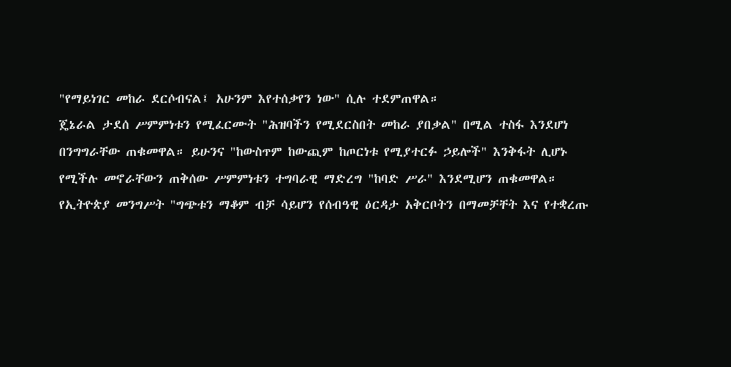"የማይነገር መከራ ደርሶብናል፤ አሁንም እየተሰቃየን ነው" ሲሉ ተደምጠዋል።
ጄኔራል ታደሰ ሥምምነቱን የሚፈርሙት "ሕዝባችን የሚደርስበት መከራ ያበቃል" በሚል ተስፋ እንደሆነ በንግግራቸው ጠቁመዋል። ይሁንና "ከውስጥም ከውጪም ከጦርነቱ የሚያተርፉ ኃይሎች" እንቅፋት ሊሆኑ የሚችሉ መኖራቸውን ጠቅሰው ሥምምነቱን ተግባራዊ ማድረግ "ከባድ ሥራ" እንደሚሆን ጠቁመዋል።
የኢትዮጵያ መንግሥት "ግጭቱን ማቆም ብቻ ሳይሆን የሰብዓዊ ዕርዳታ አቅርቦትን በማመቻቸት እና የተቋረጡ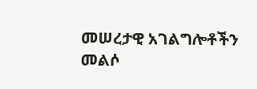መሠረታዊ አገልግሎቶችን መልሶ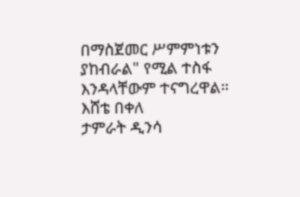በማስጀመር ሥምምነቱን ያከብራል" የሚል ተስፋ እንዳላቸውም ተናግረዋል።
እሸቴ በቀለ
ታምራት ዲንሳ